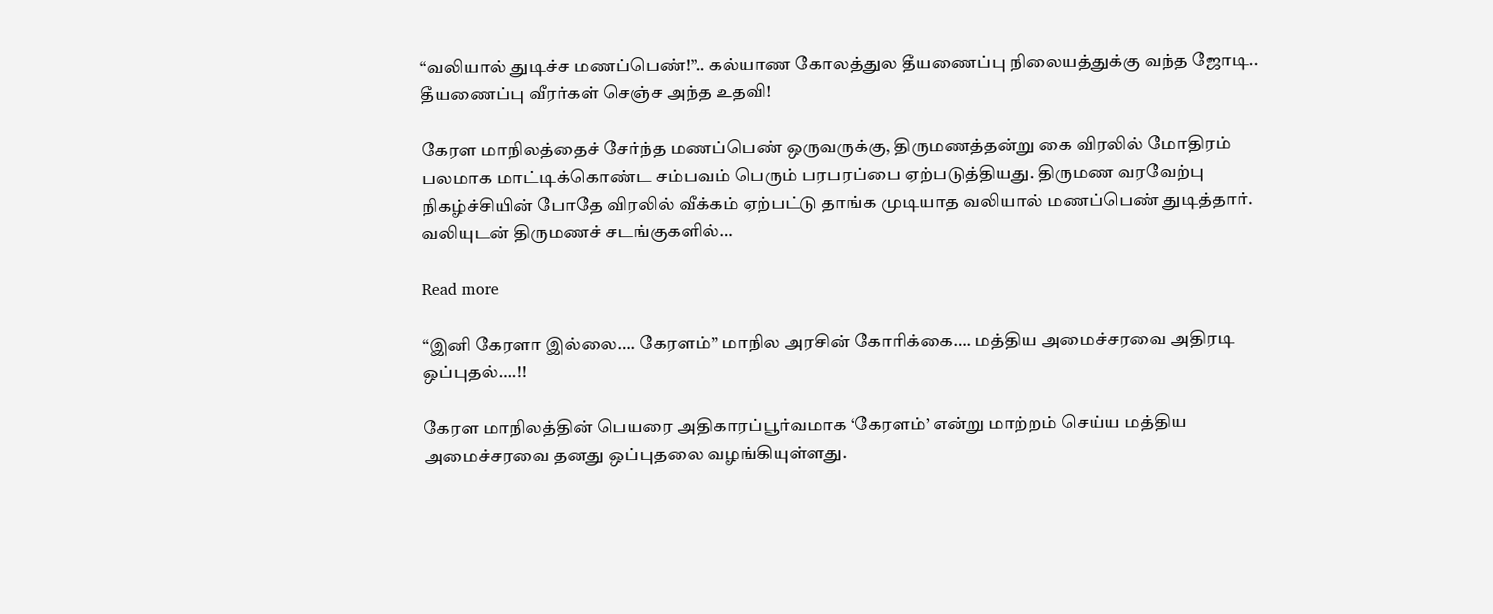“வலியால் துடிச்ச மணப்பெண்!”.. கல்யாண கோலத்துல தீயணைப்பு நிலையத்துக்கு வந்த ஜோடி.. தீயணைப்பு வீரர்கள் செஞ்ச அந்த உதவி!

கேரள மாநிலத்தைச் சேர்ந்த மணப்பெண் ஒருவருக்கு, திருமணத்தன்று கை விரலில் மோதிரம் பலமாக மாட்டிக்கொண்ட சம்பவம் பெரும் பரபரப்பை ஏற்படுத்தியது. திருமண வரவேற்பு நிகழ்ச்சியின் போதே விரலில் வீக்கம் ஏற்பட்டு தாங்க முடியாத வலியால் மணப்பெண் துடித்தார். வலியுடன் திருமணச் சடங்குகளில்…

Read more

“இனி கேரளா இல்லை…. கேரளம்” மாநில அரசின் கோரிக்கை…. மத்திய அமைச்சரவை அதிரடி ஒப்புதல்….!!

கேரள மாநிலத்தின் பெயரை அதிகாரப்பூர்வமாக ‘கேரளம்’ என்று மாற்றம் செய்ய மத்திய அமைச்சரவை தனது ஒப்புதலை வழங்கியுள்ளது.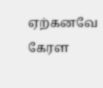ஏற்கனவே கேரள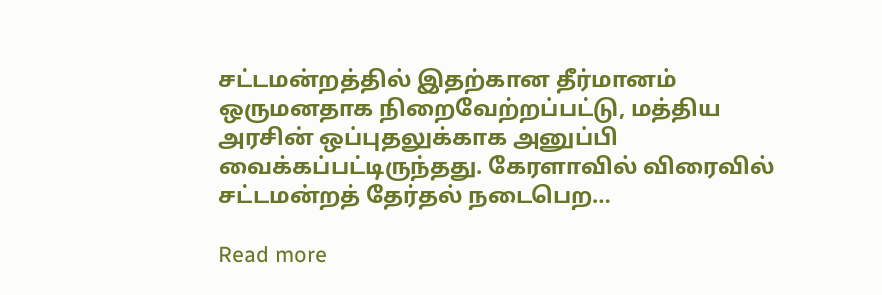சட்டமன்றத்தில் இதற்கான தீர்மானம் ஒருமனதாக நிறைவேற்றப்பட்டு, மத்திய அரசின் ஒப்புதலுக்காக அனுப்பி வைக்கப்பட்டிருந்தது. கேரளாவில் விரைவில் சட்டமன்றத் தேர்தல் நடைபெற…

Read more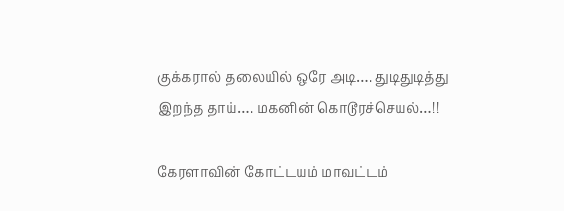குக்கரால் தலையில் ஒரே அடி…. துடிதுடித்து இறந்த தாய்…. மகனின் கொடூரச்செயல்…!!

கேரளாவின் கோட்டயம் மாவட்டம்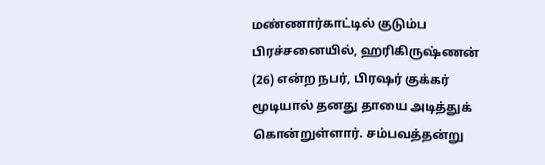மண்ணார்காட்டில் குடும்ப பிரச்சனையில், ஹரிகிருஷ்ணன் (26) என்ற நபர், பிரஷர் குக்கர் மூடியால் தனது தாயை அடித்துக் கொன்றுள்ளார். சம்பவத்தன்று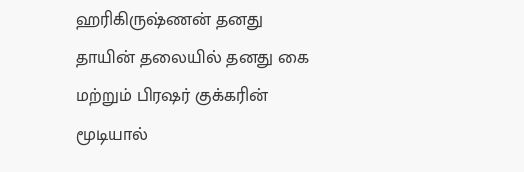ஹரிகிருஷ்ணன் தனது தாயின் தலையில் தனது கை மற்றும் பிரஷர் குக்கரின் மூடியால்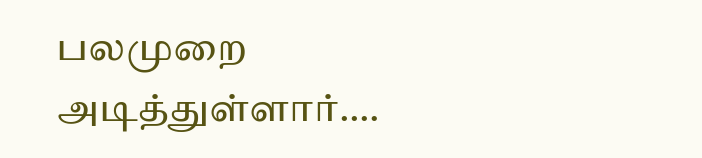பலமுறை அடித்துள்ளார்.…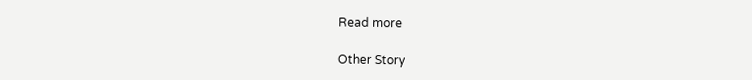Read more

Other Story